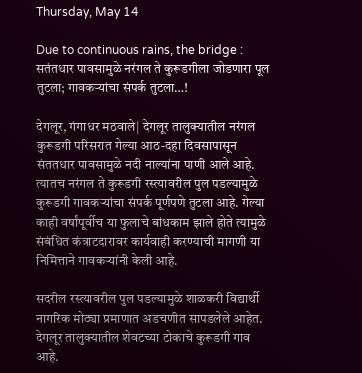Thursday, May 14

Due to continuous rains, the bridge : सतंतधार पावसामुळे नरंगल ते कुरूडगीला जोडणारा पूल तुटला; गावकऱ्यांचा संपर्क तुटला…!

देगलूर, गंगाधर मठवाले| देगलूर तालुक्यातील नरंगल कुरूडगी परिसरात गेल्या आठ-दहा दिवसापासून संततधार पावसामुळे नदी नाल्यांना पाणी आले आहे. त्यातच नरंगल ते कुरूडगी रस्त्यावरील पुल पडल्यामुळे कुरूडगी गावकऱ्यांचा संपर्क पूर्णपणे तुटला आहे. गेल्या काही वर्षांपूर्वीच या फुलाचे बांधकाम झाले होते त्यामुळे संबंधित कंत्राटदारावर कार्यवाही करण्याची मागणी या निमित्ताने गावकऱ्यांनी केली आहे.

सदरील रस्त्यावरील पुल पडल्यामुळे शाळकरी विद्यार्थी नागरिक मोठ्या प्रमाणात अडचणीत सापडलेले आहेत. देगलूर तालुक्यातील शेवटच्या टोकाचे कुरूडगी गाव आहे.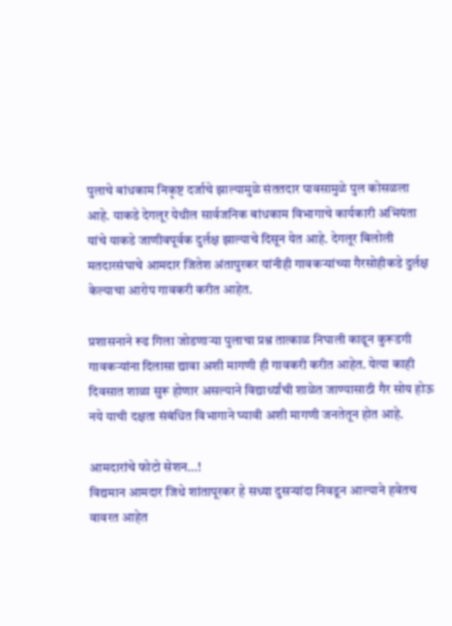पुलाचे बांधकाम निकृष्ट दर्जाचे झाल्यामुळे संततदार पावसामुळे पुल कोसळला आहे. याकडे देगलूर येथील सार्वजनिक बांधकाम विभागाचे कार्यकारी अभियंता यांचे याकडे जाणीवपूर्वक दुर्लक्ष झाल्याचे दिसून येत आहे. देगलूर बिलोली मतदारसंघाचे आमदार जितेश अंतापुरकर यांनीही गावकऱ्यांच्या गैरसोहीकडे दुर्लक्ष केल्याचा आरोप गावकरी करीत आहेत.

प्रशासनाने रूढ गिला जोडणाऱ्या पुलाचा प्रश्न तात्काळ निघाली काढून कुरूडगी गावकऱ्यांना दिलासा द्यावा अशी मागणी ही गावकरी करीत आहेत. येत्या काही दिवसात शाळा सुरू होणार असल्याने विद्यार्थ्यांची शाळेत जाण्यासाठी गैर सोय होऊ नये याची दक्षता संबंधित विभागाने घ्यावी अशी मागणी जनतेतून होत आहे.

आमदारांचे फोटो सेशन…!
विद्यमान आमदार जिथे शांतापूरकर हे सध्या दुसऱ्यांदा निवडून आल्याने हवेतच वावरत आहेत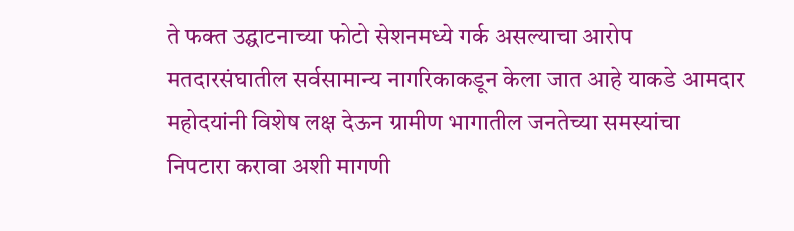ते फक्त उद्घाटनाच्या फोटो सेशनमध्ये गर्क असल्याचा आरोप मतदारसंघातील सर्वसामान्य नागरिकाकडून केला जात आहे याकडे आमदार महोदयांनी विशेष लक्ष देऊन ग्रामीण भागातील जनतेच्या समस्यांचा निपटारा करावा अशी मागणी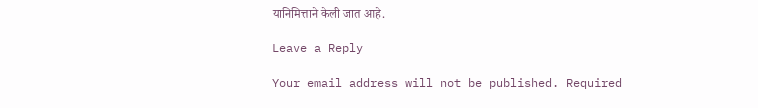यानिमित्ताने केली जात आहे.

Leave a Reply

Your email address will not be published. Required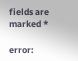fields are marked *

error: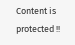Content is protected !!